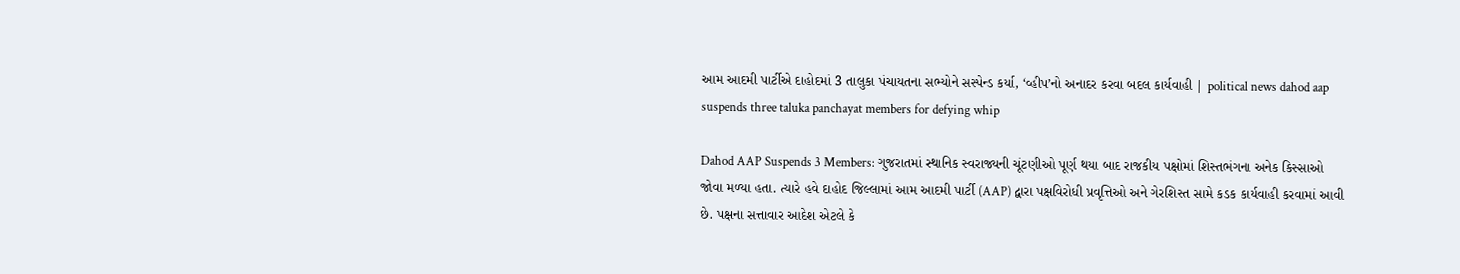આમ આદમી પાર્ટીએ દાહોદમાં 3 તાલુકા પંચાયતના સભ્યોને સસ્પેન્ડ કર્યા, ‘વ્હીપ’નો અનાદર કરવા બદલ કાર્યવાહી | political news dahod aap suspends three taluka panchayat members for defying whip

Dahod AAP Suspends 3 Members: ગુજરાતમાં સ્થાનિક સ્વરાજ્યની ચૂંટણીઓ પૂર્ણ થયા બાદ રાજકીય પક્ષોમાં શિસ્તભંગના અનેક કિસ્સાઓ જોવા મળ્યા હતા. ત્યારે હવે દાહોદ જિલ્લામાં આમ આદમી પાર્ટી (AAP) દ્વારા પક્ષવિરોધી પ્રવૃત્તિઓ અને ગેરશિસ્ત સામે કડક કાર્યવાહી કરવામાં આવી છે. પક્ષના સત્તાવાર આદેશ એટલે કે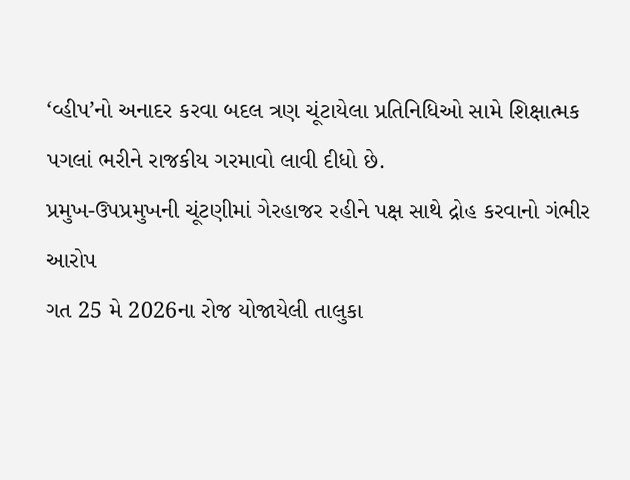‘વ્હીપ’નો અનાદર કરવા બદલ ત્રણ ચૂંટાયેલા પ્રતિનિધિઓ સામે શિક્ષાત્મક પગલાં ભરીને રાજકીય ગરમાવો લાવી દીધો છે.
પ્રમુખ-ઉપપ્રમુખની ચૂંટણીમાં ગેરહાજર રહીને પક્ષ સાથે દ્રોહ કરવાનો ગંભીર આરોપ
ગત 25 મે 2026ના રોજ યોજાયેલી તાલુકા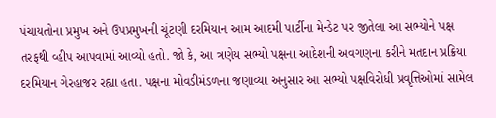પંચાયતોના પ્રમુખ અને ઉપપ્રમુખની ચૂંટણી દરમિયાન આમ આદમી પાર્ટીના મેન્ડેટ પર જીતેલા આ સભ્યોને પક્ષ તરફથી વ્હીપ આપવામાં આવ્યો હતો. જો કે, આ ત્રણેય સભ્યો પક્ષના આદેશની અવગણના કરીને મતદાન પ્રક્રિયા દરમિયાન ગેરહાજર રહ્યા હતા. પક્ષના મોવડીમંડળના જણાવ્યા અનુસાર આ સભ્યો પક્ષવિરોધી પ્રવૃત્તિઓમાં સામેલ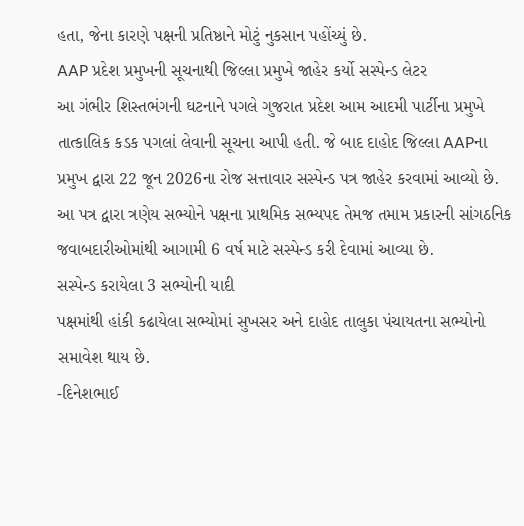હતા, જેના કારણે પક્ષની પ્રતિષ્ઠાને મોટું નુકસાન પહોંચ્યું છે.
AAP પ્રદેશ પ્રમુખની સૂચનાથી જિલ્લા પ્રમુખે જાહેર કર્યો સસ્પેન્ડ લેટર
આ ગંભીર શિસ્તભંગની ઘટનાને પગલે ગુજરાત પ્રદેશ આમ આદમી પાર્ટીના પ્રમુખે તાત્કાલિક કડક પગલાં લેવાની સૂચના આપી હતી. જે બાદ દાહોદ જિલ્લા AAPના પ્રમુખ દ્વારા 22 જૂન 2026ના રોજ સત્તાવાર સસ્પેન્ડ પત્ર જાહેર કરવામાં આવ્યો છે. આ પત્ર દ્વારા ત્રણેય સભ્યોને પક્ષના પ્રાથમિક સભ્યપદ તેમજ તમામ પ્રકારની સાંગઠનિક જવાબદારીઓમાંથી આગામી 6 વર્ષ માટે સસ્પેન્ડ કરી દેવામાં આવ્યા છે.
સસ્પેન્ડ કરાયેલા 3 સભ્યોની યાદી
પક્ષમાંથી હાંકી કઢાયેલા સભ્યોમાં સુખસર અને દાહોદ તાલુકા પંચાયતના સભ્યોનો સમાવેશ થાય છે.
-દિનેશભાઈ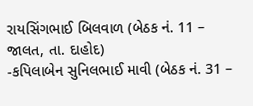રાયસિંગભાઈ બિલવાળ (બેઠક નં. 11 – જાલત, તા. દાહોદ)
-કપિલાબેન સુનિલભાઈ માવી (બેઠક નં. 31 –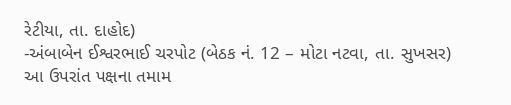રેટીયા, તા. દાહોદ)
-અંબાબેન ઈશ્વરભાઈ ચરપોટ (બેઠક નં. 12 – મોટા નટવા, તા. સુખસર)
આ ઉપરાંત પક્ષના તમામ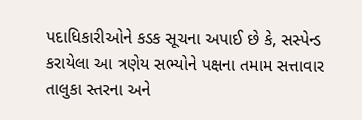પદાધિકારીઓને કડક સૂચના અપાઈ છે કે, સસ્પેન્ડ કરાયેલા આ ત્રણેય સભ્યોને પક્ષના તમામ સત્તાવાર તાલુકા સ્તરના અને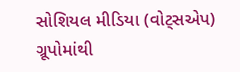સોશિયલ મીડિયા (વોટ્સએપ) ગ્રૂપોમાંથી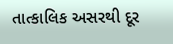તાત્કાલિક અસરથી દૂર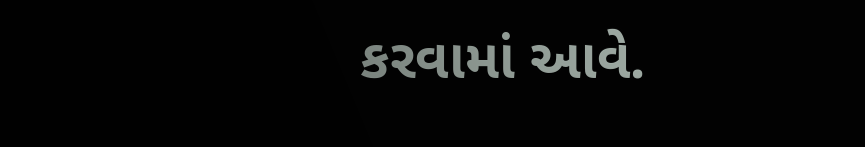કરવામાં આવે.